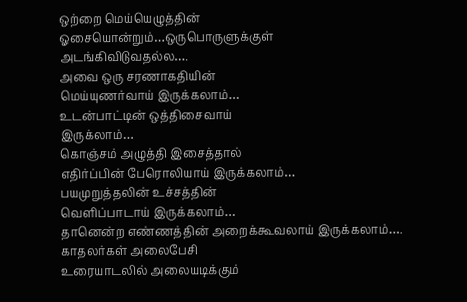ஒற்றை மெய்யெழுத்தின் ஓசையொன்றும்…ஒருபொருளுக்குள் அடங்கிவிடுவதல்ல….
அவை ஒரு சரணாகதியின்
மெய்யுணர்வாய் இருக்கலாம்…
உடன்பாட்டின் ஒத்திசைவாய்
இருக்லாம்…
கொஞ்சம் அழுத்தி இசைத்தால்
எதிர்ப்பின் பேரொலியாய் இருக்கலாம்…
பயமுறுத்தலின் உச்சத்தின்
வெளிப்பாடாய் இருக்கலாம்…
தானென்ற எண்ணத்தின் அறைக்கூவலாய் இருக்கலாம்….
காதலர்கள் அலைபேசி
உரையாடலில் அலையடிக்கும்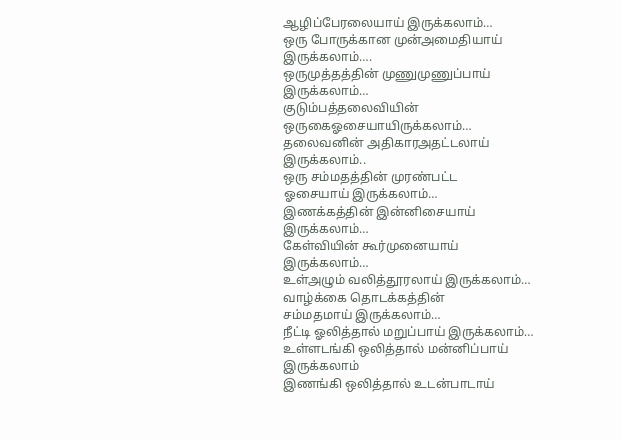ஆழிப்பேரலையாய் இருக்கலாம்…
ஒரு போருக்கான முன்அமைதியாய் இருக்கலாம்….
ஒருமுத்தத்தின் முணுமுணுப்பாய்
இருக்கலாம்…
குடும்பத்தலைவியின் ஒருகைஓசையாயிருக்கலாம்…
தலைவனின் அதிகாரஅதட்டலாய்
இருக்கலாம்..
ஒரு சம்மதத்தின் முரண்பட்ட
ஓசையாய் இருக்கலாம்…
இணக்கத்தின் இன்னிசையாய்
இருக்கலாம்…
கேள்வியின் கூர்முனையாய்
இருக்கலாம்…
உள்அழும் வலித்தூரலாய் இருக்கலாம்…
வாழ்க்கை தொடக்கத்தின்
சம்மதமாய் இருக்கலாம்…
நீட்டி ஓலித்தால் மறுப்பாய் இருக்கலாம்…
உள்ளடங்கி ஒலித்தால் மன்னிப்பாய் இருக்கலாம்
இணங்கி ஒலித்தால் உடன்பாடாய்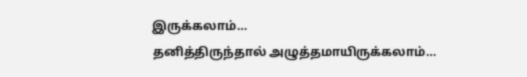இருக்கலாம்…
தனித்திருந்தால் அழுத்தமாயிருக்கலாம்…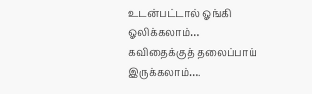உடன்பட்டால் ஓங்கி ஓலிக்கலாம்…
கவிதைக்குத் தலைப்பாய் இருக்கலாம்….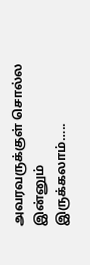அவரவருக்குள் சொல்ல இன்னும்
இருக்கலாம்…..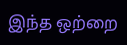இந்த ஒற்றை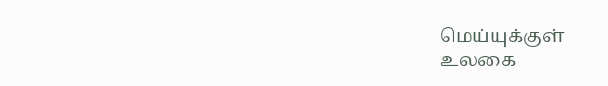மெய்யுக்குள்
உலகை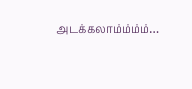அடக்கலாம்ம்ம்ம்…